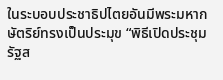ในระบอบประชาธิปไตยอันมีพระมหากษัตริย์ทรงเป็นประมุข “พิธีเปิดประชุมรัฐส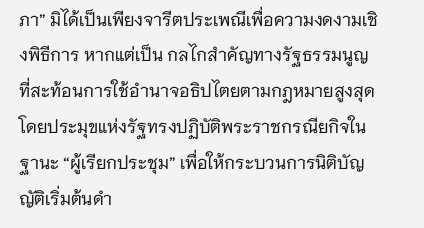ภา” มิได้เป็นเพียงจารีตประเพณีเพื่อความงดงามเชิงพิธีการ หากแต่เป็น กลไกสำคัญทางรัฐธรรมนูญ ที่สะท้อนการใช้อำนาจอธิปไตยตามกฎหมายสูงสุด โดยประมุขแห่งรัฐทรงปฏิบัติพระราชกรณียกิจในฐานะ “ผู้เรียกประชุม” เพื่อให้กระบวนการนิติบัญญัติเริ่มต้นดำ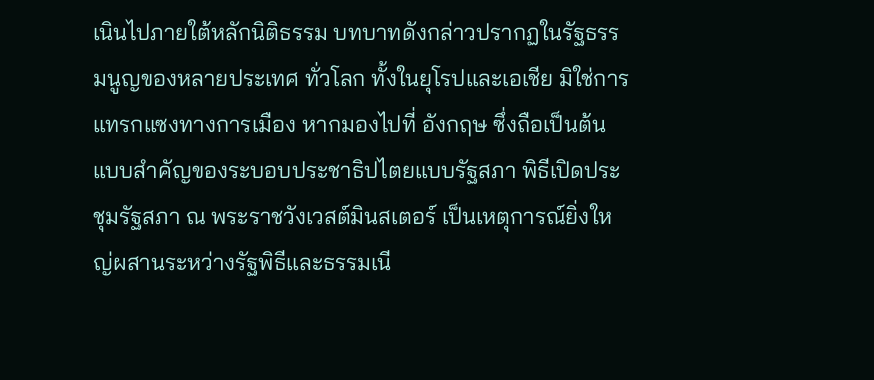เนินไปภายใต้หลักนิติธรรม บทบาทดังกล่าวปรากฏในรัฐธรรมนูญของหลายประเทศ ทั่วโลก ทั้งในยุโรปและเอเชีย มิใช่การ แทรกแซงทางการเมือง หากมองไปที่ อังกฤษ ซึ่งถือเป็นต้นแบบสำคัญของระบอบประชาธิปไตยแบบรัฐสภา พิธีเปิดประชุมรัฐสภา ณ พระราชวังเวสต์มินสเตอร์ เป็นเหตุการณ์ยิ่งใหญ่ผสานระหว่างรัฐพิธีและธรรมเนี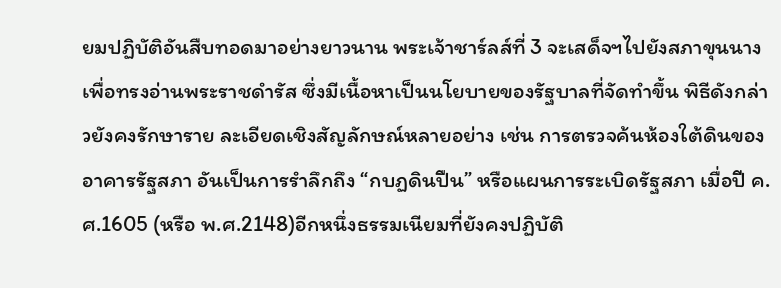ยมปฏิบัติอันสืบทอดมาอย่างยาวนาน พระเจ้าชาร์ลส์ที่ 3 จะเสด็จฯไปยังสภาขุนนาง เพื่อทรงอ่านพระราชดำรัส ซึ่งมีเนื้อหาเป็นนโยบายของรัฐบาลที่จัดทำขึ้น พิธีดังกล่าวยังคงรักษาราย ละเอียดเชิงสัญลักษณ์หลายอย่าง เช่น การตรวจค้นห้องใต้ดินของอาคารรัฐสภา อันเป็นการรำลึกถึง “กบฏดินปืน” หรือแผนการระเบิดรัฐสภา เมื่อปี ค.ศ.1605 (หรือ พ.ศ.2148)อีกหนึ่งธรรมเนียมที่ยังคงปฏิบัติ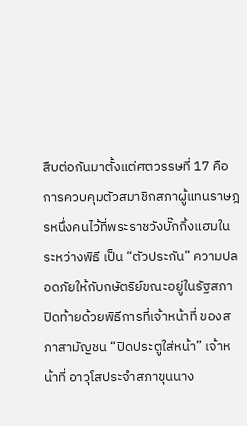สืบต่อกันมาตั้งแต่ศตวรรษที่ 17 คือการควบคุมตัวสมาชิกสภาผู้แทนราษฎรหนึ่งคนไว้ที่พระราชวังบั๊กกิ้งแฮมในระหว่างพิธี เป็น “ตัวประกัน” ความปลอดภัยให้กับกษัตริย์ขณะอยู่ในรัฐสภา ปิดท้ายด้วยพิธีการที่เจ้าหน้าที่ ของสภาสามัญชน “ปิดประตูใส่หน้า” เจ้าหน้าที่ อาวุโสประจำสภาขุนนาง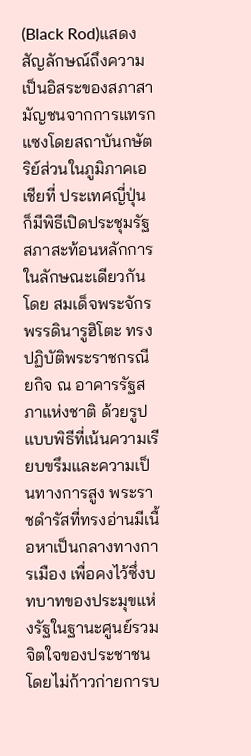(Black Rod)แสดงสัญลักษณ์ถึงความเป็นอิสระของสภาสามัญชนจากการแทรกแซงโดยสถาบันกษัตริย์ส่วนในภูมิภาคเอเชียที่ ประเทศญี่ปุ่น ก็มีพิธีเปิดประชุมรัฐสภาสะท้อนหลักการในลักษณะเดียวกัน โดย สมเด็จพระจักรพรรดินารูฮิโตะ ทรงปฏิบัติพระราชกรณียกิจ ณ อาคารรัฐสภาแห่งชาติ ด้วยรูปแบบพิธีที่เน้นความเรียบขรึมและความเป็นทางการสูง พระราชดำรัสที่ทรงอ่านมีเนื้อหาเป็นกลางทางการเมือง เพื่อคงไว้ซึ่งบทบาทของประมุขแห่งรัฐในฐานะศูนย์รวมจิตใจของประชาชนโดยไม่ก้าวก่ายการบ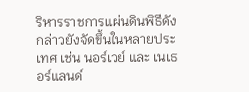ริหารราชการแผ่นดินพิธีดังกล่าวยังจัดขึ้นในหลายประเทศ เช่น นอร์เวย์ และ เนเธอร์แลนด์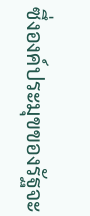ซึ่งองค์ประมุขของรัฐจะ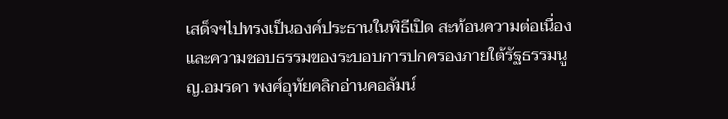เสด็จฯไปทรงเป็นองค์ประธานในพิธีเปิด สะท้อนความต่อเนื่องและความชอบธรรมของระบอบการปกครองภายใต้รัฐธรรมนูญ.อมรดา พงศ์อุทัยคลิกอ่านคอลัมน์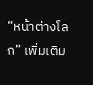“หน้าต่างโลก” เพิ่มเติม